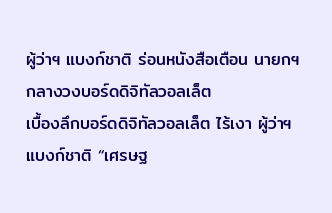ผู้ว่าฯ แบงก์ชาติ ร่อนหนังสือเตือน นายกฯ กลางวงบอร์ดดิจิทัลวอลเล็ต
เบื้องลึกบอร์ดดิจิทัลวอลเล็ต ไร้เงา ผู้ว่าฯ แบงก์ชาติ “เศรษฐ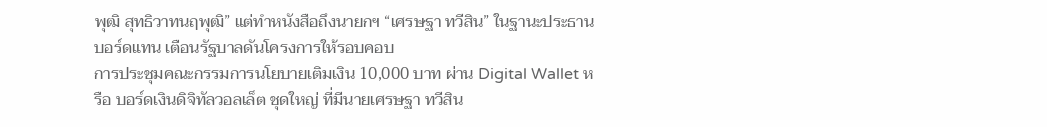พุฒิ สุทธิวาทนฤพุฒิ” แต่ทำหนังสือถึงนายกฯ “เศรษฐา ทวีสิน” ในฐานะประธานบอร์ดแทน เตือนรัฐบาลดันโครงการให้รอบคอบ
การประชุมคณะกรรมการนโยบายเติมเงิน 10,000 บาท ผ่าน Digital Wallet หรือ บอร์ดเงินดิจิทัลวอลเล็ต ชุดใหญ่ ที่มีนายเศรษฐา ทวีสิน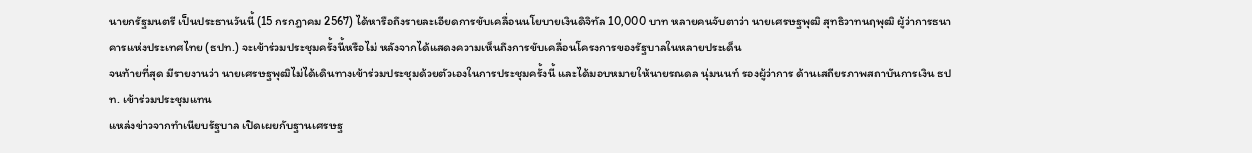นายกรัฐมนตรี เป็นประธานวันนี้ (15 กรกฎาคม 2567) ได้หารือถึงรายละเอียดการขับเคลื่อนนโยบายเงินดิจิทัล 10,000 บาท หลายคนจับตาว่า นายเศรษฐพุฒิ สุทธิวาทนฤพุฒิ ผู้ว่าการธนาคารแห่งประเทศไทย (ธปท.) จะเข้าร่วมประชุมครั้งนี้หรือไม่ หลังจากได้แสดงความเห็นถึงการขับเคลื่อนโครงการของรัฐบาลในหลายประเด็น
จนท้ายที่สุด มีรายงานว่า นายเศรษฐพุฒิไม่ได้เดินทางเข้าร่วมประชุมด้วยตัวเองในการประชุมครั้งนี้ และได้มอบหมายให้นายรณดล นุ่มนนท์ รองผู้ว่าการ ด้านเสถียรภาพสถาบันการเงิน ธปท. เข้าร่วมประชุมแทน
แหล่งข่าวจากทำเนียบรัฐบาล เปิดเผยกับฐานเศรษฐ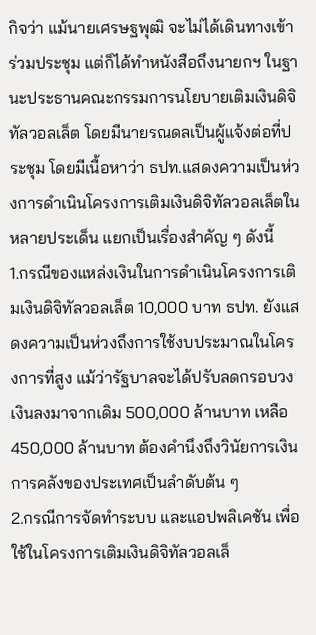กิจว่า แม้นายเศรษฐพุฒิ จะไม่ได้เดินทางเข้าร่วมประชุม แต่ก็ได้ทำหนังสือถึงนายกฯ ในฐานะประธานคณะกรรมการนโยบายเติมเงินดิจิทัลวอลเล็ต โดยมีนายรณดลเป็นผู้แจ้งต่อที่ประชุม โดยมีเนื้อหาว่า ธปท.แสดงความเป็นห่วงการดำเนินโครงการเติมเงินดิจิทัลวอลเล็ตในหลายประเด็น แยกเป็นเรื่องสำคัญ ๆ ดังนี้
1.กรณีของแหล่งเงินในการดำเนินโครงการเติมเงินดิจิทัลวอลเล็ต 10,000 บาท ธปท. ยังแสดงความเป็นห่วงถึงการใช้งบประมาณในโครงการที่สูง แม้ว่ารัฐบาลจะได้ปรับลดกรอบวงเงินลงมาจากเดิม 500,000 ล้านบาท เหลือ 450,000 ล้านบาท ต้องคำนึงถึงวินัยการเงินการคลังของประเทศเป็นลำดับต้น ๆ
2.กรณีการจัดทำระบบ และแอปพลิเคชัน เพื่อใช้ในโครงการเติมเงินดิจิทัลวอลเล็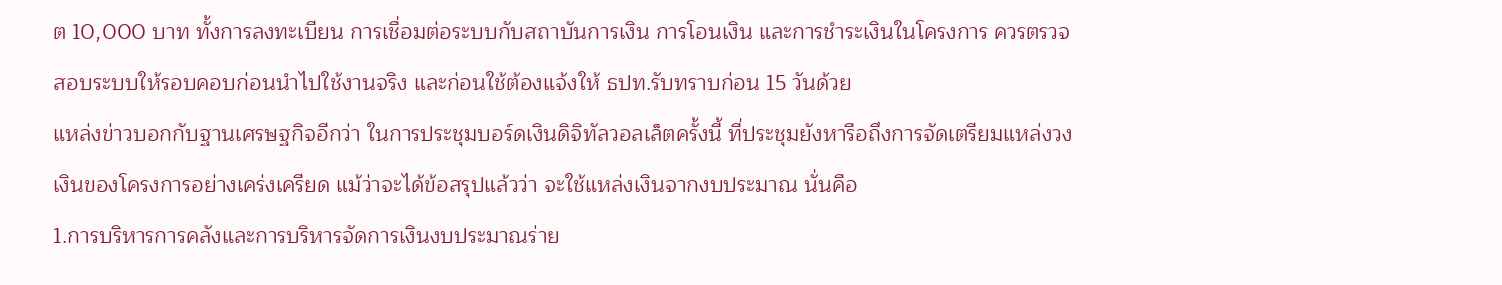ต 10,000 บาท ทั้งการลงทะเบียน การเชื่อมต่อระบบกับสถาบันการเงิน การโอนเงิน และการชำระเงินในโครงการ ควรตรวจสอบระบบให้รอบคอบก่อนนำไปใช้งานจริง และก่อนใช้ต้องแจ้งให้ ธปท.รับทราบก่อน 15 วันด้วย
แหล่งข่าวบอกกับฐานเศรษฐกิจอีกว่า ในการประชุมบอร์ดเงินดิจิทัลวอลเล็ตครั้งนี้ ที่ประชุมยังหารือถึงการจัดเตรียมแหล่งวงเงินของโครงการอย่างเคร่งเครียด แม้ว่าจะได้ข้อสรุปแล้วว่า จะใช้แหล่งเงินจากงบประมาณ นั่นคือ
1.การบริหารการคลังและการบริหารจัดการเงินงบประมาณร่าย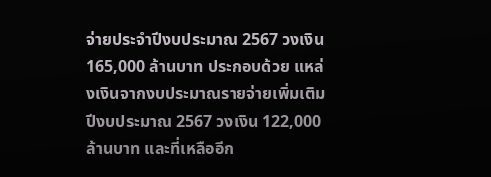จ่ายประจำปีงบประมาณ 2567 วงเงิน 165,000 ล้านบาท ประกอบด้วย แหล่งเงินจากงบประมาณรายจ่ายเพิ่มเติม ปีงบประมาณ 2567 วงเงิน 122,000 ล้านบาท และที่เหลืออีก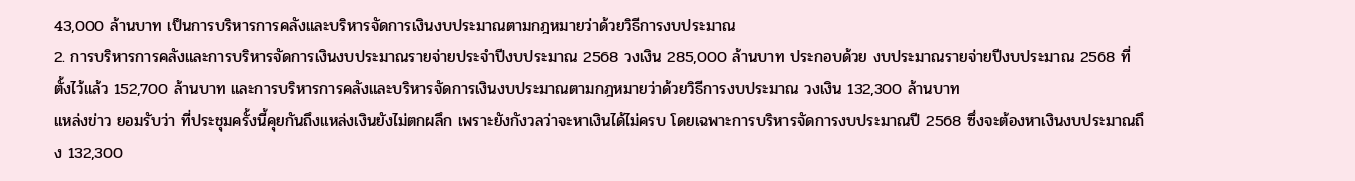43,000 ล้านบาท เป็นการบริหารการคลังและบริหารจัดการเงินงบประมาณตามกฎหมายว่าด้วยวิธีการงบประมาณ
2. การบริหารการคลังและการบริหารจัดการเงินงบประมาณรายจ่ายประจำปีงบประมาณ 2568 วงเงิน 285,000 ล้านบาท ประกอบด้วย งบประมาณรายจ่ายปีงบประมาณ 2568 ที่ตั้งไว้แล้ว 152,700 ล้านบาท และการบริหารการคลังและบริหารจัดการเงินงบประมาณตามกฎหมายว่าด้วยวิธีการงบประมาณ วงเงิน 132,300 ล้านบาท
แหล่งข่าว ยอมรับว่า ที่ประชุมครั้งนี้คุยกันถึงแหล่งเงินยังไม่ตกผลึก เพราะยังกังวลว่าจะหาเงินได้ไม่ครบ โดยเฉพาะการบริหารจัดการงบประมาณปี 2568 ซึ่งจะต้องหาเงินงบประมาณถึง 132,300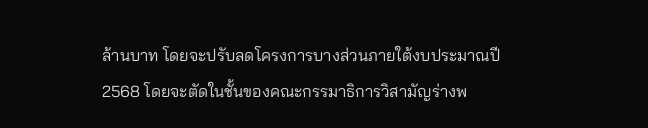ล้านบาท โดยจะปรับลดโครงการบางส่วนภายใต้งบประมาณปี 2568 โดยจะตัดในชั้นของคณะกรรมาธิการวิสามัญร่างพ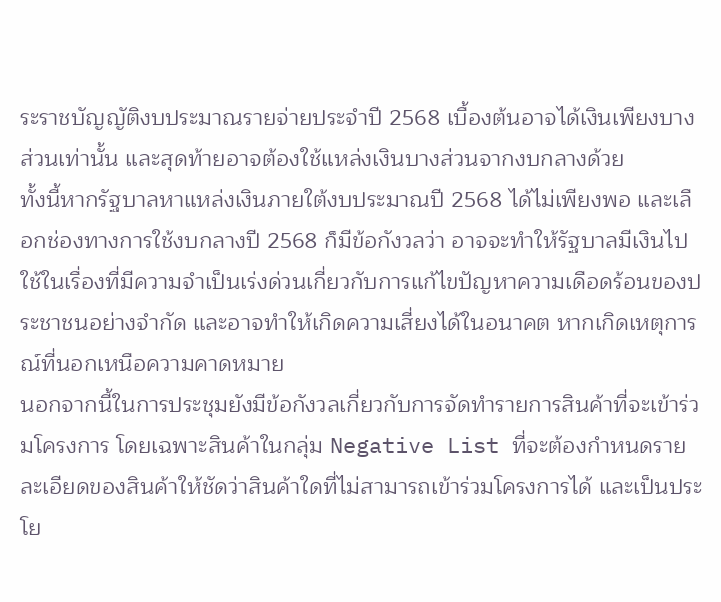ระราชบัญญัติงบประมาณรายจ่ายประจำปี 2568 เบื้องต้นอาจได้เงินเพียงบางส่วนเท่านั้น และสุดท้ายอาจต้องใช้แหล่งเงินบางส่วนจากงบกลางด้วย
ทั้งนี้หากรัฐบาลหาแหล่งเงินภายใต้งบประมาณปี 2568 ได้ไม่เพียงพอ และเลือกช่องทางการใช้งบกลางปี 2568 ก็มีข้อกังวลว่า อาจจะทำให้รัฐบาลมีเงินไปใช้ในเรื่องที่มีความจำเป็นเร่งด่วนเกี่ยวกับการแก้ไขปัญหาความเดือดร้อนของประชาชนอย่างจำกัด และอาจทำให้เกิดความเสี่ยงได้ในอนาคต หากเกิดเหตุการณ์ที่นอกเหนือความคาดหมาย
นอกจากนี้ในการประชุมยังมีข้อกังวลเกี่ยวกับการจัดทำรายการสินค้าที่จะเข้าร่วมโครงการ โดยเฉพาะสินค้าในกลุ่ม Negative List ที่จะต้องกำหนดรายละเอียดของสินค้าให้ชัดว่าสินค้าใดที่ไม่สามารถเข้าร่วมโครงการได้ และเป็นประโย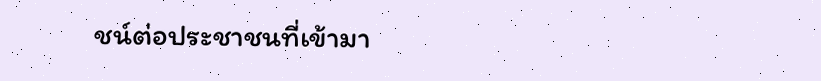ชน์ต่อประชาชนที่เข้ามา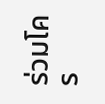ร่วมโคร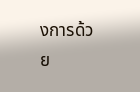งการด้วย